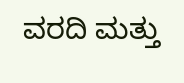ವರದಿ ಮತ್ತು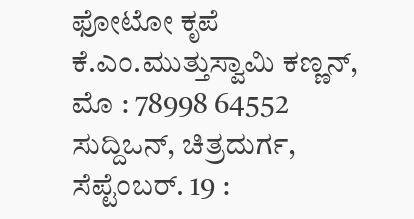ಫೋಟೋ ಕೃಪೆ
ಕೆ.ಎಂ.ಮುತ್ತುಸ್ವಾಮಿ ಕಣ್ಣನ್,
ಮೊ : 78998 64552
ಸುದ್ದಿಒನ್, ಚಿತ್ರದುರ್ಗ, ಸೆಪ್ಟೆಂಬರ್. 19 :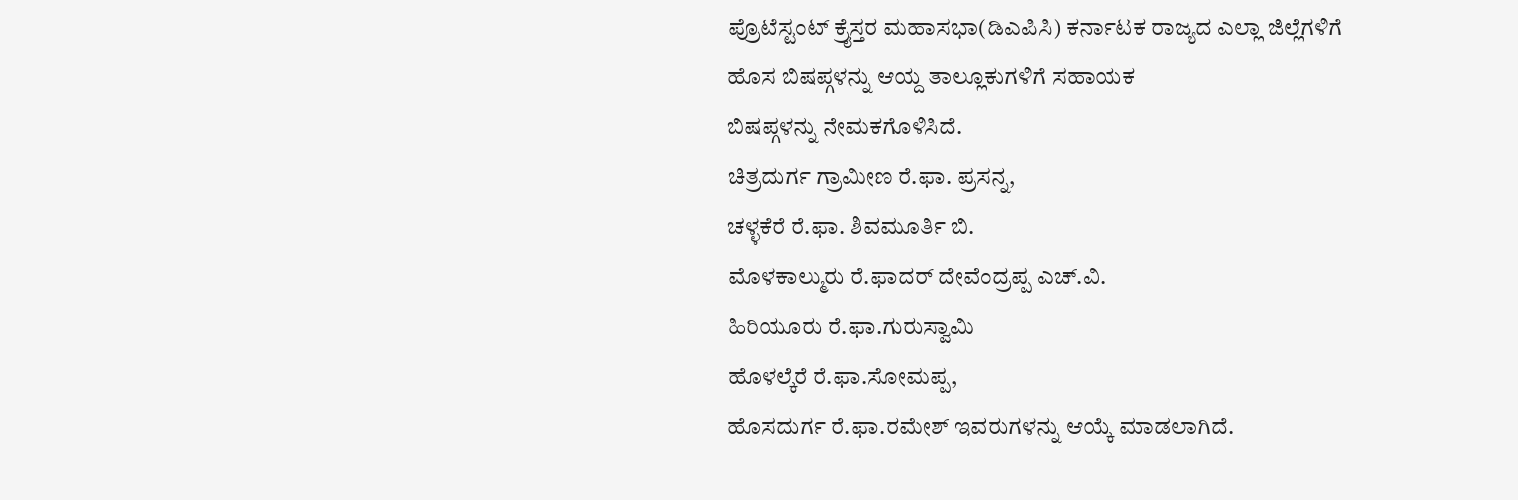ಪ್ರೊಟೆಸ್ಟಂಟ್ ಕ್ರೈಸ್ತರ ಮಹಾಸಭಾ(ಡಿಎಪಿಸಿ) ಕರ್ನಾಟಕ ರಾಜ್ಯದ ಎಲ್ಲಾ ಜಿಲ್ಲೆಗಳಿಗೆ ಹೊಸ ಬಿಷಪ್ಗಳನ್ನು ಆಯ್ದ ತಾಲ್ಲೂಕುಗಳಿಗೆ ಸಹಾಯಕ
ಬಿಷಪ್ಗಳನ್ನು ನೇಮಕಗೊಳಿಸಿದೆ.
ಚಿತ್ರದುರ್ಗ ಗ್ರಾಮೀಣ ರೆ.ಫಾ. ಪ್ರಸನ್ನ,
ಚಳ್ಳಕೆರೆ ರೆ.ಫಾ. ಶಿವಮೂರ್ತಿ ಬಿ.
ಮೊಳಕಾಲ್ಮುರು ರೆ.ಫಾದರ್ ದೇವೆಂದ್ರಪ್ಪ ಎಚ್.ವಿ.
ಹಿರಿಯೂರು ರೆ.ಫಾ.ಗುರುಸ್ವಾಮಿ
ಹೊಳಲ್ಕೆರೆ ರೆ.ಫಾ.ಸೋಮಪ್ಪ,
ಹೊಸದುರ್ಗ ರೆ.ಫಾ.ರಮೇಶ್ ಇವರುಗಳನ್ನು ಆಯ್ಕೆ ಮಾಡಲಾಗಿದೆ.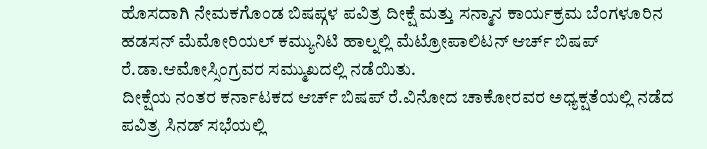ಹೊಸದಾಗಿ ನೇಮಕಗೊಂಡ ಬಿಷಪ್ಗಳ ಪವಿತ್ರ ದೀಕ್ಷೆ ಮತ್ತು ಸನ್ಮಾನ ಕಾರ್ಯಕ್ರಮ ಬೆಂಗಳೂರಿನ ಹಡಸನ್ ಮೆಮೋರಿಯಲ್ ಕಮ್ಯುನಿಟಿ ಹಾಲ್ನಲ್ಲಿ ಮೆಟ್ರೋಪಾಲಿಟನ್ ಆರ್ಚ್ ಬಿಷಪ್ ರೆ.ಡಾ.ಆಮೋಸ್ಸಿಂಗ್ರವರ ಸಮ್ಮುಖದಲ್ಲಿ ನಡೆಯಿತು.
ದೀಕ್ಷೆಯ ನಂತರ ಕರ್ನಾಟಕದ ಆರ್ಚ್ ಬಿಷಪ್ ರೆ.ವಿನೋದ ಚಾಕೋರವರ ಅಧ್ಯಕ್ಷತೆಯಲ್ಲಿ ನಡೆದ ಪವಿತ್ರ ಸಿನಡ್ ಸಭೆಯಲ್ಲಿ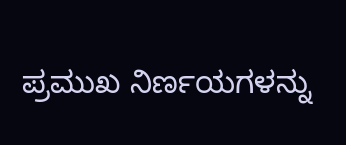ಪ್ರಮುಖ ನಿರ್ಣಯಗಳನ್ನು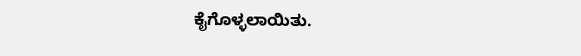ಕೈಗೊಳ್ಳಲಾಯಿತು.